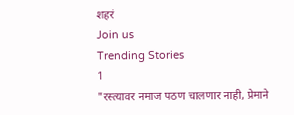शहरं
Join us
Trending Stories
1
"रस्त्यावर नमाज पठण चालणार नाही, प्रेमाने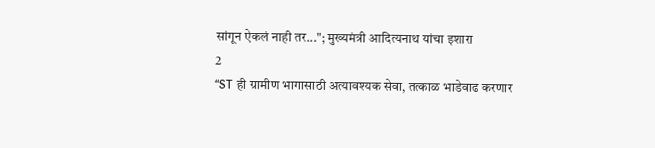सांगून ऐकलं नाही तर..."; मुख्यमंत्री आदित्यनाथ यांचा इशारा
2
“ST ही ग्रामीण भागासाठी अत्यावश्यक सेवा, तत्काळ भाडेवाढ करणार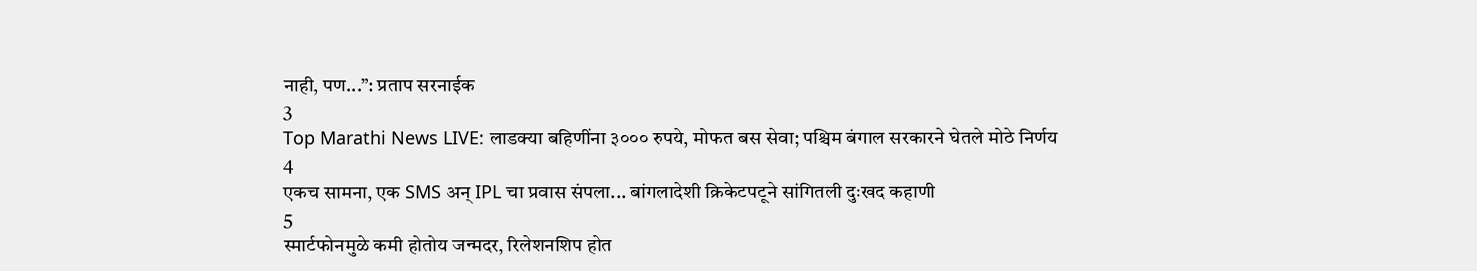नाही, पण...”: प्रताप सरनाईक
3
Top Marathi News LIVE: लाडक्या बहिणींना ३००० रुपये, मोफत बस सेवा; पश्चिम बंगाल सरकारने घेतले मोठे निर्णय
4
एकच सामना, एक SMS अन् IPL चा प्रवास संपला... बांगलादेशी क्रिकेटपटूने सांगितली दुःखद कहाणी
5
स्मार्टफोनमुळे कमी होतोय जन्मदर, रिलेशनशिप होत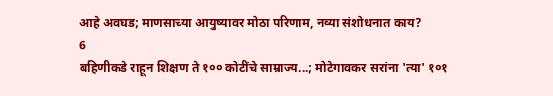आहे अवघड; माणसाच्या आयुष्यावर मोठा परिणाम, नव्या संशोधनात काय?
6
बहिणीकडे राहून शिक्षण ते १०० कोटींचे साम्राज्य...; मोटेगावकर सरांना 'त्या' १०१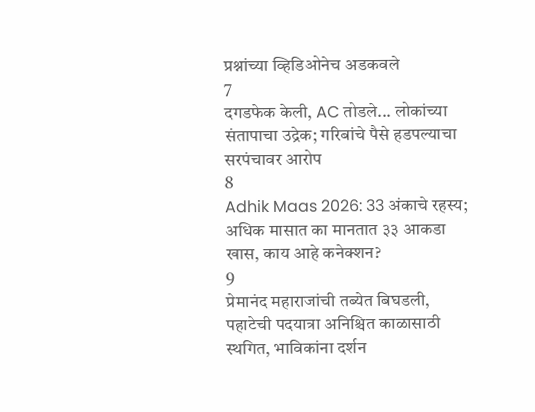प्रश्नांच्या व्हिडिओनेच अडकवले
7
दगडफेक केली, AC तोडले... लोकांच्या संतापाचा उद्रेक; गरिबांचे पैसे हडपल्याचा सरपंचावर आरोप
8
Adhik Maas 2026: 33 अंकाचे रहस्य; अधिक मासात का मानतात ३३ आकडा खास, काय आहे कनेक्शन?
9
प्रेमानंद महाराजांची तब्येत बिघडली, पहाटेची पदयात्रा अनिश्चित काळासाठी स्थगित, भाविकांना दर्शन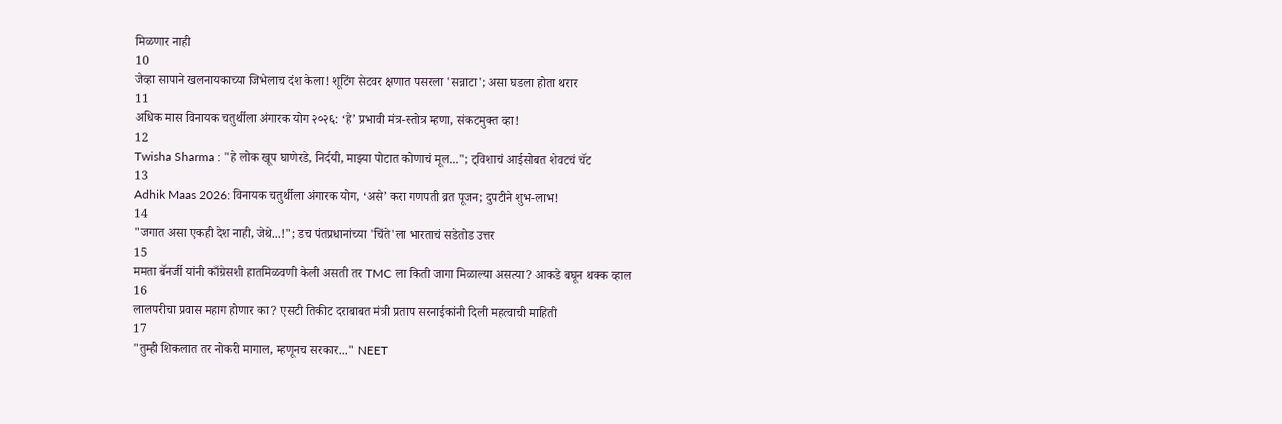मिळणार नाही
10
जेव्हा सापाने खलनायकाच्या जिभेलाच दंश केला! शूटिंग सेटवर क्षणात पसरला 'सन्नाटा'; असा घडला होता थरार
11
अधिक मास विनायक चतुर्थीला अंगारक योग २०२६: ‘हे’ प्रभावी मंत्र-स्तोत्र म्हणा, संकटमुक्त व्हा!
12
Twisha Sharma : "हे लोक खूप घाणेरडे, निर्दयी, माझ्या पोटात कोणाचं मूल..."; ट्विशाचं आईसोबत शेवटचं चॅट
13
Adhik Maas 2026: विनायक चतुर्थीला अंगारक योग, ‘असे’ करा गणपती व्रत पूजन; दुपटीने शुभ-लाभ!
14
"जगात असा एकही देश नाही, जेथे...!"; डच पंतप्रधानांच्या 'चिंते'ला भारताचं सडेतोड उत्तर
15
ममता बॅनर्जी यांनी काँग्रेसशी हातमिळवणी केली असती तर TMC ला किती जागा मिळाल्या असत्या? आकडे बघून थक्क व्हाल
16
लालपरीचा प्रवास महाग होणार का? एसटी तिकीट दराबाबत मंत्री प्रताप सरनाईकांनी दिली महत्वाची माहिती
17
"तुम्ही शिकलात तर नोकरी मागाल, म्हणूनच सरकार..." NEET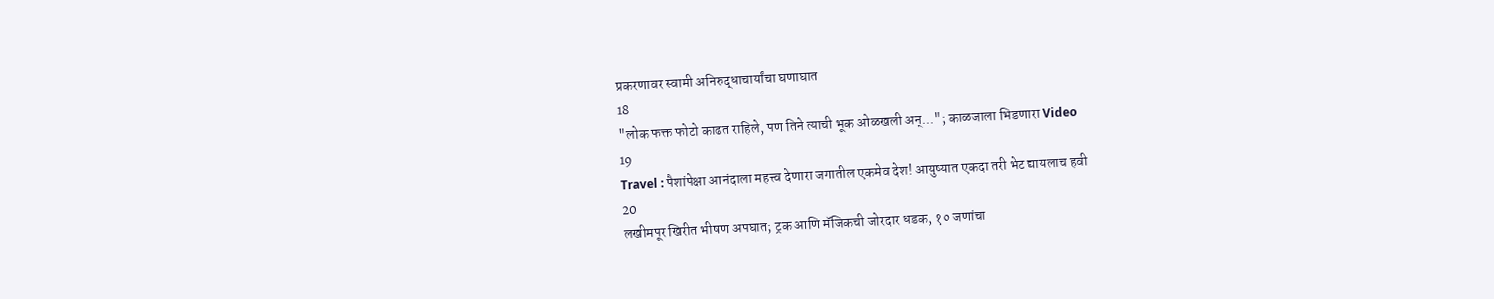प्रकरणावर स्वामी अनिरुद्धाचार्यांचा घणाघात
18
"लोक फक्त फोटो काढत राहिले, पण तिने त्याची भूक ओळखली अन्..."; काळजाला भिडणारा Video
19
Travel : पैशांपेक्षा आनंदाला महत्त्व देणारा जगातील एकमेव देश! आयुष्यात एकदा तरी भेट द्यायलाच हवी
20
लखीमपूर खिरीत भीषण अपघात; ट्रक आणि मॅजिकची जोरदार धडक, १० जणांचा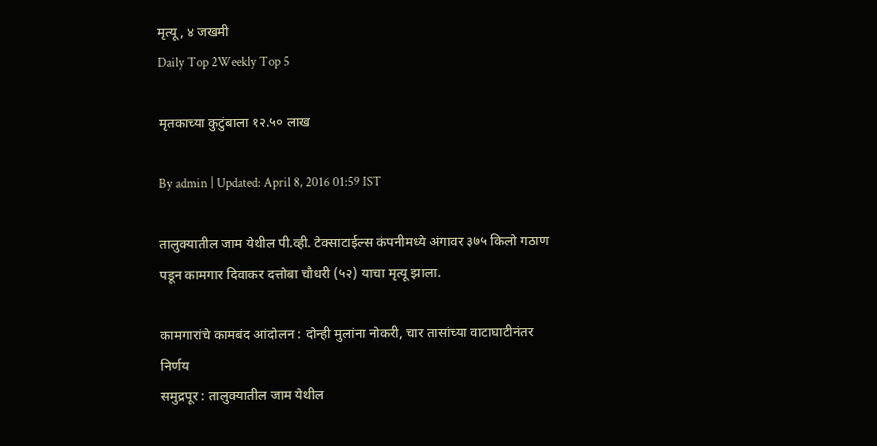मृत्यू, ४ जखमी
Daily Top 2Weekly Top 5

मृतकाच्या कुटुंबाला १२.५० लाख

By admin | Updated: April 8, 2016 01:59 IST

तालुक्यातील जाम येथील पी.व्ही. टेक्साटाईल्स कंपनीमध्ये अंगावर ३७५ किलो गठाण पडून कामगार दिवाकर दत्तोबा चौधरी (५२) याचा मृत्यू झाला.

कामगारांचे कामबंद आंदोलन : दोन्ही मुलांना नोकरी, चार तासांच्या वाटाघाटीनंतर निर्णय
समुद्रपूर : तालुक्यातील जाम येथील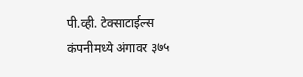पी.व्ही. टेक्साटाईल्स कंपनीमध्ये अंगावर ३७५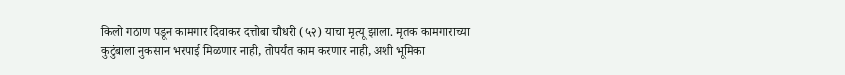किलो गठाण पडून कामगार दिवाकर दत्तोबा चौधरी (५२) याचा मृत्यू झाला. मृतक कामगाराच्या कुटुंबाला नुकसान भरपाई मिळणार नाही, तोपर्यंत काम करणार नाही, अशी भूमिका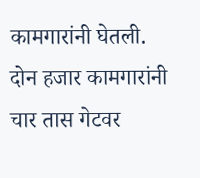कामगारांनी घेतली. दोन हजार कामगारांनी चार तास गेटवर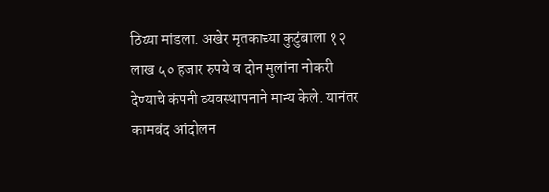ठिय्या मांडला. अखेर मृतकाच्या कुटुंबाला १२ लाख ५० हजार रुपये व दोन मुलांना नोकरी देण्याचे कंपनी व्यवस्थापनाने मान्य केले. यानंतर कामबंद आंदोलन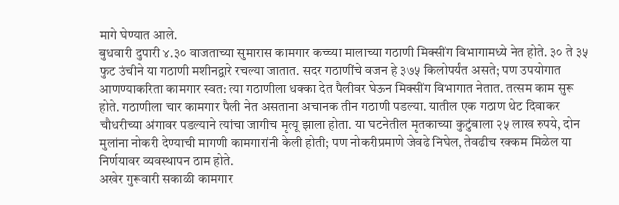मागे घेण्यात आले.
बुधवारी दुपारी ४.३० वाजताच्या सुमारास कामगार कच्च्या मालाच्या गठाणी मिक्सींग विभागामध्ये नेत होते. ३० ते ३५ फुट उंचीने या गठाणी मशीनद्वारे रचल्या जातात. सदर गठाणींचे वजन हे ३७५ किलोपर्यंत असते; पण उपयोगात आणण्याकरिता कामगार स्वत: त्या गठाणीला धक्का देत पैलीवर घेऊन मिक्सींग विभागात नेतात. तत्सम काम सुरू होते. गठाणीला चार कामगार पैली नेत असताना अचानक तीन गठाणी पडल्या. यातील एक गठाण थेट दिवाकर चौधरीच्या अंगावर पडल्याने त्यांचा जागीच मृत्यू झाला होता. या घटनेतील मृतकाच्या कुटुंबाला २५ लाख रुपये, दोन मुलांना नोकरी देण्याची मागणी कामगारांनी केली होती; पण नोकरीप्रमाणे जेवढे निघेल, तेवढीच रक्कम मिळेल या निर्णयावर व्यवस्थापन ठाम होते.
अखेर गुरूवारी सकाळी कामगार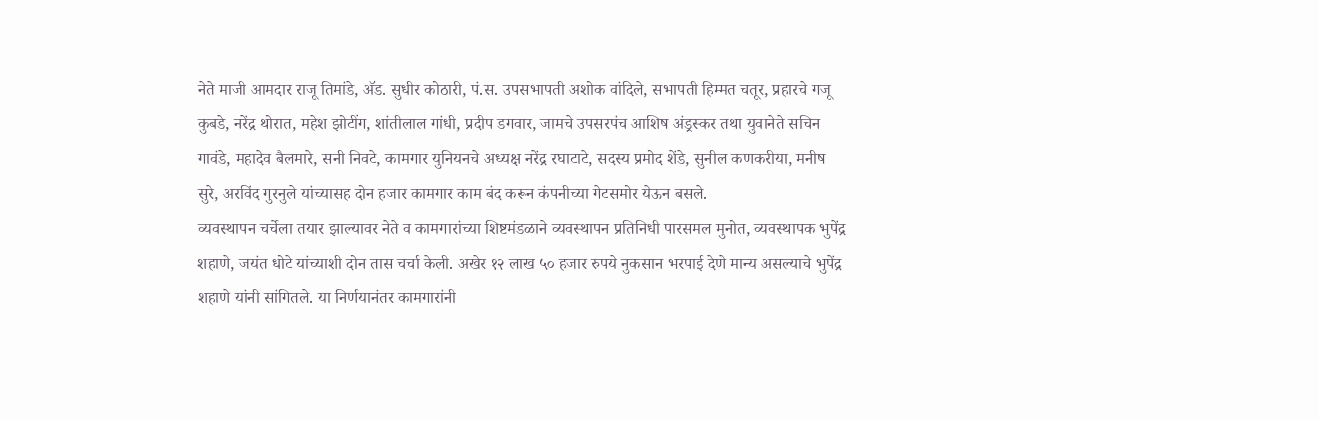नेते माजी आमदार राजू तिमांडे, अ‍ॅड. सुधीर कोठारी, पं.स. उपसभापती अशोक वांदिले, सभापती हिम्मत चतूर, प्रहारचे गजू कुबडे, नरेंद्र थोरात, महेश झोटींग, शांतीलाल गांधी, प्रदीप डगवार, जामचे उपसरपंच आशिष अंड्रस्कर तथा युवानेते सचिन गावंडे, महादेव बैलमारे, सनी निवटे, कामगार युनियनचे अध्यक्ष नरेंद्र रघाटाटे, सदस्य प्रमोद शेंडे, सुनील कणकरीया, मनीष सुरे, अरविंद गुरनुले यांच्यासह दोन हजार कामगार काम बंद करून कंपनीच्या गेटसमोर येऊन बसले.
व्यवस्थापन चर्चेला तयार झाल्यावर नेते व कामगारांच्या शिष्टमंडळाने व्यवस्थापन प्रतिनिधी पारसमल मुनोत, व्यवस्थापक भुपेंद्र शहाणे, जयंत धोटे यांच्याशी दोन तास चर्चा केली. अखेर १२ लाख ५० हजार रुपये नुकसान भरपाई देणे मान्य असल्याचे भुपेंद्र शहाणे यांनी सांगितले. या निर्णयानंतर कामगारांनी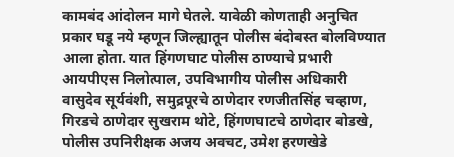कामबंद आंदोलन मागे घेतले. यावेळी कोणताही अनुचित प्रकार घडू नये म्हणून जिल्ह्यातून पोलीस बंदोबस्त बोलविण्यात आला होता. यात हिंगणघाट पोलीस ठाण्याचे प्रभारी आयपीएस निलोत्पाल, उपविभागीय पोलीस अधिकारी वासुदेव सूर्यवंशी, समुद्रपूरचे ठाणेदार रणजीतसिंह चव्हाण, गिरडचे ठाणेदार सुखराम थोटे, हिंगणघाटचे ठाणेदार बोडखे, पोलीस उपनिरीक्षक अजय अवचट, उमेश हरणखेडे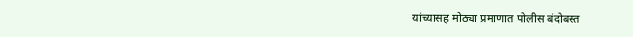यांच्यासह मोठ्या प्रमाणात पोलीस बंदोबस्त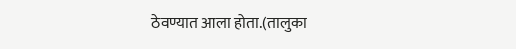ठेवण्यात आला होता.(तालुका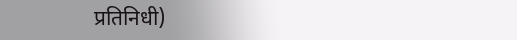प्रतिनिधी)